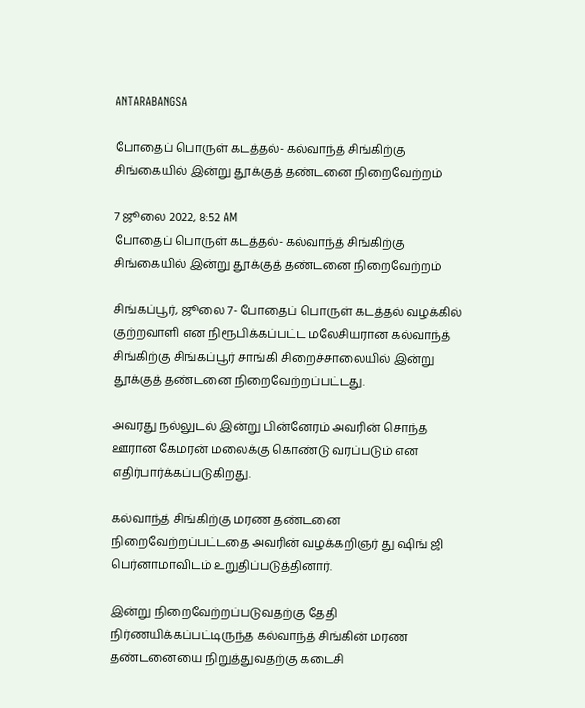ANTARABANGSA

போதைப் பொருள் கடத்தல்- கல்வாந்த் சிங்கிற்கு சிங்கையில் இன்று தூக்குத் தண்டனை நிறைவேற்றம்

7 ஜூலை 2022, 8:52 AM
போதைப் பொருள் கடத்தல்- கல்வாந்த் சிங்கிற்கு சிங்கையில் இன்று தூக்குத் தண்டனை நிறைவேற்றம்

சிங்கப்பூர், ஜூலை 7- போதைப் பொருள் கடத்தல் வழக்கில் குற்றவாளி என நிரூபிக்கப்பட்ட மலேசியரான கல்வாந்த் சிங்கிற்கு சிங்கப்பூர் சாங்கி சிறைச்சாலையில் இன்று தூக்குத் தண்டனை நிறைவேற்றப்பட்டது.

அவரது நல்லுடல் இன்று பின்னேரம் அவரின் சொந்த ஊரான கேமரன் மலைக்கு கொண்டு வரப்படும் என எதிர்பார்க்கப்படுகிறது.

கல்வாந்த் சிங்கிற்கு மரண தண்டனை நிறைவேற்றப்பட்டதை அவரின் வழக்கறிஞர் து ஷிங் ஜி பெர்னாமாவிடம் உறுதிப்படுத்தினார்.

இன்று நிறைவேற்றப்படுவதற்கு தேதி நிர்ணயிக்கப்பட்டிருந்த கல்வாந்த் சிங்கின் மரண தண்டனையை நிறுத்துவதற்கு கடைசி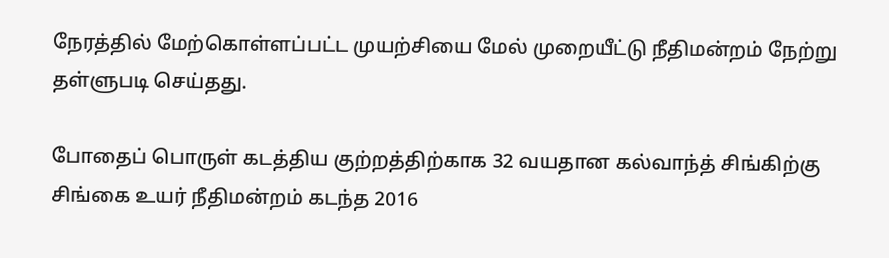நேரத்தில் மேற்கொள்ளப்பட்ட முயற்சியை மேல் முறையீட்டு நீதிமன்றம் நேற்று தள்ளுபடி செய்தது.

போதைப் பொருள் கடத்திய குற்றத்திற்காக 32 வயதான கல்வாந்த் சிங்கிற்கு சிங்கை உயர் நீதிமன்றம் கடந்த 2016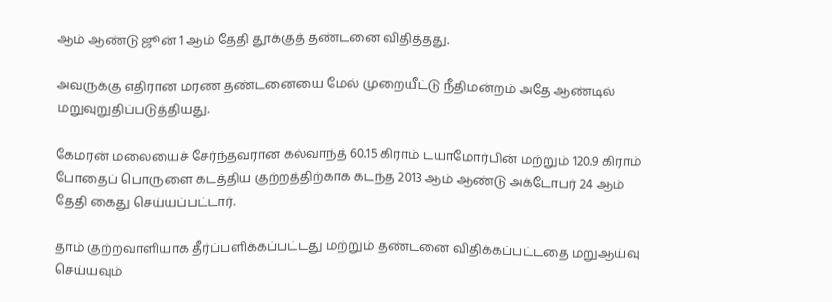ஆம் ஆண்டு ஜூன் 1 ஆம் தேதி தூக்குத் தண்டனை விதித்தது.

அவருக்கு எதிரான மரண தண்டனையை மேல் முறையீட்டு நீதிமன்றம் அதே ஆண்டில் மறுவுறுதிப்படுத்தியது.

கேமரன் மலையைச் சேர்ந்தவரான கல்வாந்த் 60.15 கிராம் டயாமோர்பின் மற்றும் 120.9 கிராம் போதைப் பொருளை கடத்திய குற்றத்திற்காக கடந்த 2013 ஆம் ஆண்டு அக்டோபர் 24 ஆம் தேதி கைது செய்யப்பட்டார்.

தாம் குற்றவாளியாக தீர்ப்பளிக்கப்பட்டது மற்றும் தண்டனை விதிக்கப்பட்டதை மறுஆய்வு செய்யவும்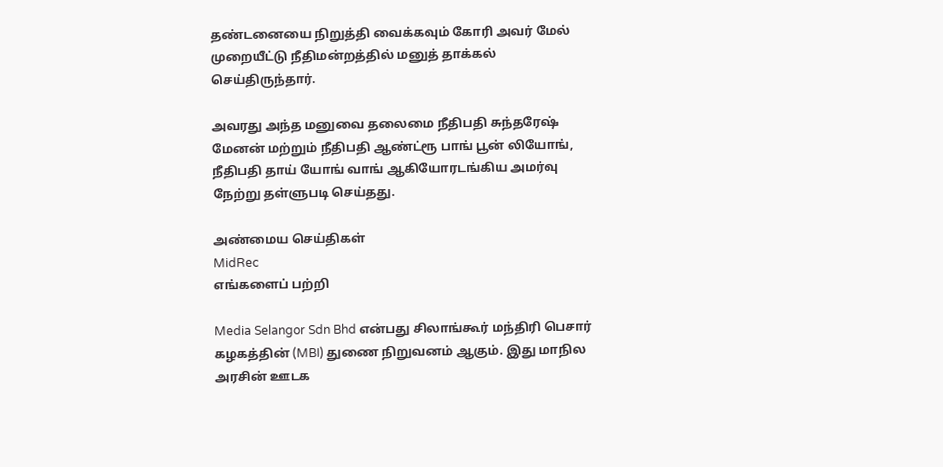தண்டனையை நிறுத்தி வைக்கவும் கோரி அவர் மேல் முறையீட்டு நீதிமன்றத்தில் மனுத் தாக்கல் செய்திருந்தார்.

அவரது அந்த மனுவை தலைமை நீதிபதி சுந்தரேஷ் மேனன் மற்றும் நீதிபதி ஆண்ட்ரூ பாங் பூன் லியோங், நீதிபதி தாய் யோங் வாங் ஆகியோரடங்கிய அமர்வு நேற்று தள்ளுபடி செய்தது.

அண்மைய செய்திகள்
MidRec
எங்களைப் பற்றி

Media Selangor Sdn Bhd என்பது சிலாங்கூர் மந்திரி பெசார் கழகத்தின் (MBI) துணை நிறுவனம் ஆகும். இது மாநில அரசின் ஊடக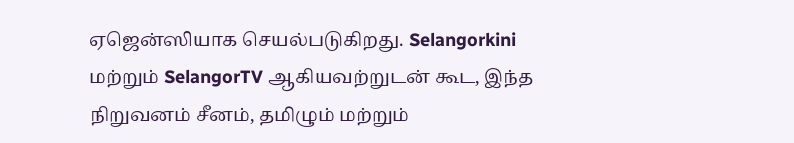ஏஜென்ஸியாக செயல்படுகிறது. Selangorkini மற்றும் SelangorTV ஆகியவற்றுடன் கூட, இந்த நிறுவனம் சீனம், தமிழும் மற்றும்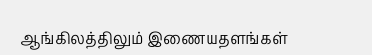ஆங்கிலத்திலும் இணையதளங்கள்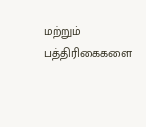மற்றும் பத்திரிகைகளை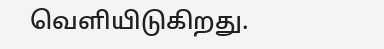வெளியிடுகிறது.